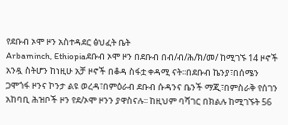የደቡብ ኦሞ ዞን አስተዳደር ፅህፈት ቤት
Arbaminch, Ethiopiaደቡብ ኦሞ ዞን በደቡብ በብ/ብ/ሕ/ክ/መ/ ከሚገኙ 14 ዞኖች አንዷ ስትሆን ከነዚሁ አቻ ዞኖች በቆዳ ስፋቷ ቀዳሚ ናት፡፡በደቡብ ኬንያ፣በሰሜን ጋሞጎፋ ዞንና ኮንታ ልዩ ወረዳ፣በምዕራብ ደቡብ ሱዳንና ቤንች ማጂ፣በምስራቅ የሰገን አከባቢ ሕዝቦች ዞን የደ/ኦሞ ዞንን ያዋስናሉ፡፡ ከዚህም ባሻገር በክልሉ ከሚገኙት 56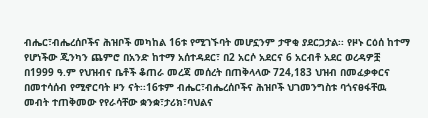ብሔር፣ብሔረሰቦችና ሕዝቦች መካከል 16ቱ የሚገኙባት መሆኗንም ታዋቂ ያደርጋታል፡፡ የዞኑ ርዕሰ ከተማ የሆነችው ጂንካን ጨምሮ በአንድ ከተማ አሰተዳደር፣ በ2 አርሶ አደርና 6 አርብቶ አደር ወረዳዎቿ በ1999 ዓ.ም የህዝብና ቤቶች ቆጠራ መረጃ መሰረት በጠቅላላው 724,183 ህዝብ በመፈቃቀርና በመተሳሰብ የሚኖርባት ዞን ናት፡፡16ቱም ብሔር፣ብሔረሰቦችና ሕዝቦች ህገመንግስቱ ባጎናፀፋቸዉ መብት ተጠቅመው የየራሳቸው ቋንቋ፣ታሪክ፣ባህልና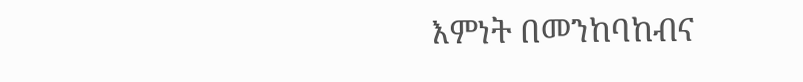እምነት በመንከባከብና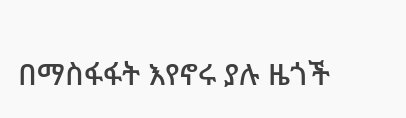በማስፋፋት እየኖሩ ያሉ ዜጎች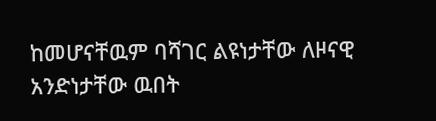ከመሆናቸዉም ባሻገር ልዩነታቸው ለዞናዊ አንድነታቸው ዉበት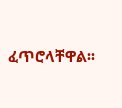ፈጥሮላቸዋል፡፡